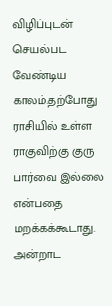விழிப்புடன் செயல்பட வேண்டிய காலம்.தற்போது ராசியில் உள்ள ராகுவிற்கு குரு பார்வை இல்லை என்பதை மறக்கக்கூடாது. அன்றாட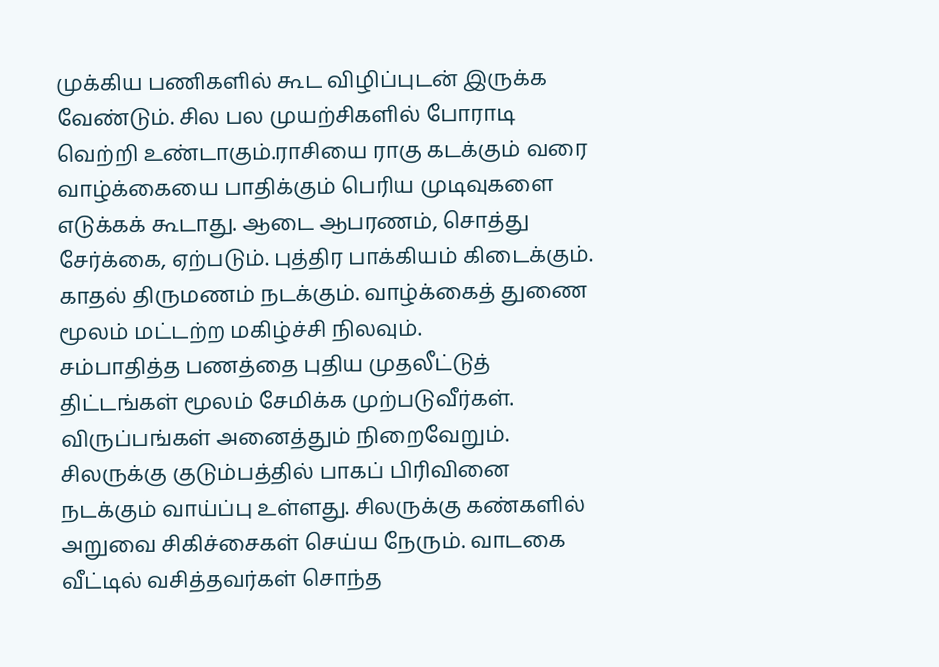முக்கிய பணிகளில் கூட விழிப்புடன் இருக்க வேண்டும். சில பல முயற்சிகளில் போராடி வெற்றி உண்டாகும்.ராசியை ராகு கடக்கும் வரை வாழ்க்கையை பாதிக்கும் பெரிய முடிவுகளை எடுக்கக் கூடாது. ஆடை ஆபரணம், சொத்து சேர்க்கை, ஏற்படும். புத்திர பாக்கியம் கிடைக்கும். காதல் திருமணம் நடக்கும். வாழ்க்கைத் துணை மூலம் மட்டற்ற மகிழ்ச்சி நிலவும்.
சம்பாதித்த பணத்தை புதிய முதலீட்டுத் திட்டங்கள் மூலம் சேமிக்க முற்படுவீர்கள். விருப்பங்கள் அனைத்தும் நிறைவேறும். சிலருக்கு குடும்பத்தில் பாகப் பிரிவினை நடக்கும் வாய்ப்பு உள்ளது. சிலருக்கு கண்களில் அறுவை சிகிச்சைகள் செய்ய நேரும். வாடகை வீட்டில் வசித்தவர்கள் சொந்த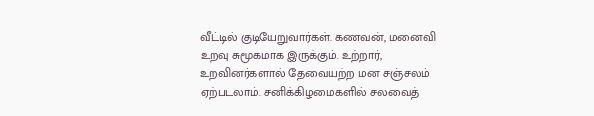வீட்டில் குடியேறுவார்கள். கணவன், மனைவி உறவு சுமூகமாக இருக்கும். உற்றார், உறவினர்களால் தேவையற்ற மன சஞ்சலம் ஏற்படலாம். சனிக்கிழமைகளில் சலவைத்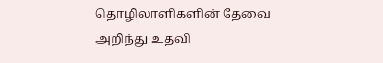தொழிலாளிகளின் தேவை அறிந்து உதவி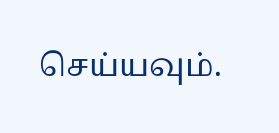செய்யவும்.